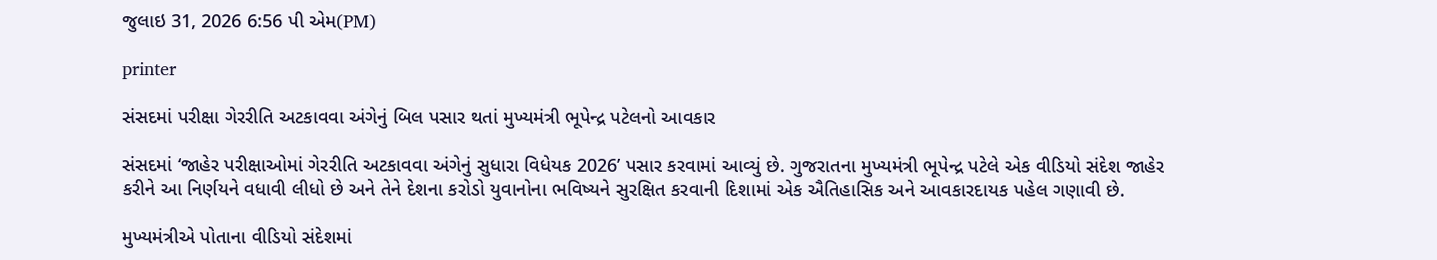જુલાઇ 31, 2026 6:56 પી એમ(PM)

printer

સંસદમાં પરીક્ષા ગેરરીતિ અટકાવવા અંગેનું બિલ પસાર થતાં મુખ્યમંત્રી ભૂપેન્દ્ર પટેલનો આવકાર

સંસદમાં ‘જાહેર પરીક્ષાઓમાં ગેરરીતિ અટકાવવા અંગેનું સુધારા વિધેયક 2026’ પસાર કરવામાં આવ્યું છે. ગુજરાતના મુખ્યમંત્રી ભૂપેન્દ્ર પટેલે એક વીડિયો સંદેશ જાહેર કરીને આ નિર્ણયને વધાવી લીધો છે અને તેને દેશના કરોડો યુવાનોના ભવિષ્યને સુરક્ષિત કરવાની દિશામાં એક ઐતિહાસિક અને આવકારદાયક પહેલ ગણાવી છે.

મુખ્યમંત્રીએ પોતાના વીડિયો સંદેશમાં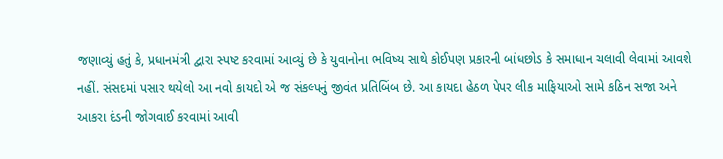જણાવ્યું હતું કે, પ્રધાનમંત્રી દ્વારા સ્પષ્ટ કરવામાં આવ્યું છે કે યુવાનોના ભવિષ્ય સાથે કોઈપણ પ્રકારની બાંધછોડ કે સમાધાન ચલાવી લેવામાં આવશે નહીં. સંસદમાં પસાર થયેલો આ નવો કાયદો એ જ સંકલ્પનું જીવંત પ્રતિબિંબ છે. આ કાયદા હેઠળ પેપર લીક માફિયાઓ સામે કઠિન સજા અને આકરા દંડની જોગવાઈ કરવામાં આવી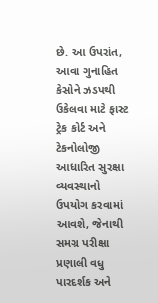છે. આ ઉપરાંત, આવા ગુનાહિત કેસોને ઝડપથી ઉકેલવા માટે ફાસ્ટ ટ્રેક કોર્ટ અને ટેકનોલોજી આધારિત સુરક્ષા વ્યવસ્થાનો ઉપયોગ કરવામાં આવશે, જેનાથી સમગ્ર પરીક્ષા પ્રણાલી વધુ પારદર્શક અને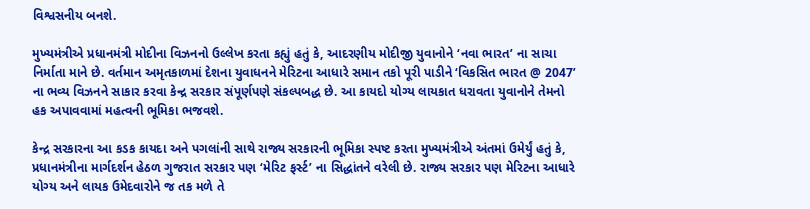વિશ્વસનીય બનશે.

મુખ્યમંત્રીએ પ્રધાનમંત્રી મોદીના વિઝનનો ઉલ્લેખ કરતા કહ્યું હતું કે, આદરણીય મોદીજી યુવાનોને ‘નવા ભારત’ ના સાચા નિર્માતા માને છે. વર્તમાન અમૃતકાળમાં દેશના યુવાધનને મેરિટના આધારે સમાન તકો પૂરી પાડીને ‘વિકસિત ભારત @ 2047’ ના ભવ્ય વિઝનને સાકાર કરવા કેન્દ્ર સરકાર સંપૂર્ણપણે સંકલ્પબદ્ધ છે. આ કાયદો યોગ્ય લાયકાત ધરાવતા યુવાનોને તેમનો હક અપાવવામાં મહત્વની ભૂમિકા ભજવશે.

કેન્દ્ર સરકારના આ કડક કાયદા અને પગલાંની સાથે રાજ્ય સરકારની ભૂમિકા સ્પષ્ટ કરતા મુખ્યમંત્રીએ અંતમાં ઉમેર્યું હતું કે, પ્રધાનમંત્રીના માર્ગદર્શન હેઠળ ગુજરાત સરકાર પણ ‘મેરિટ ફર્સ્ટ’ ના સિદ્ધાંતને વરેલી છે. રાજ્ય સરકાર પણ મેરિટના આધારે યોગ્ય અને લાયક ઉમેદવારોને જ તક મળે તે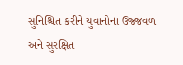સુનિશ્ચિત કરીને યુવાનોના ઉજ્જવળ અને સુરક્ષિત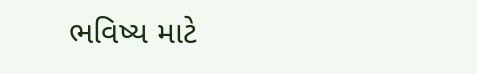ભવિષ્ય માટે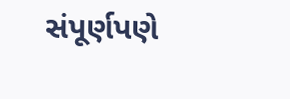સંપૂર્ણપણે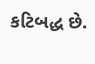કટિબદ્ધ છે.